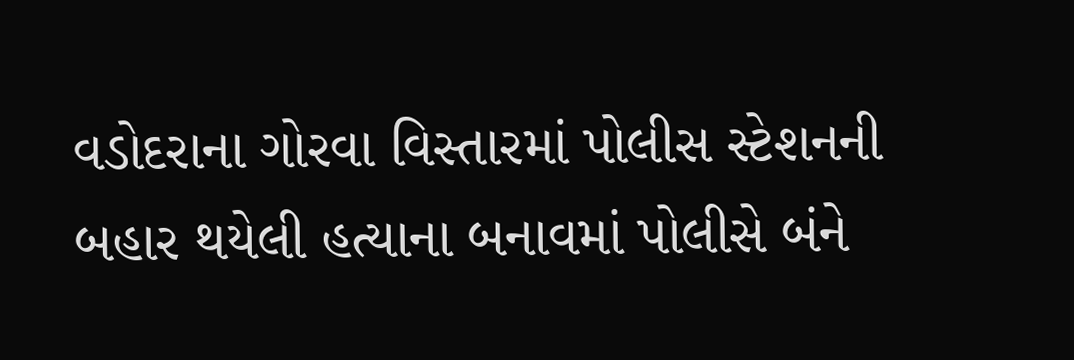વડોદરાના ગોરવા વિસ્તારમાં પોલીસ સ્ટેશનની બહાર થયેલી હત્યાના બનાવમાં પોલીસે બંને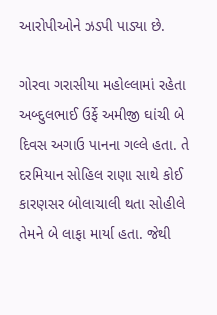આરોપીઓને ઝડપી પાડ્યા છે.

ગોરવા ગરાસીયા મહોલ્લામાં રહેતા અબ્દુલભાઈ ઉર્ફે અમીજી ઘાંચી બે દિવસ અગાઉ પાનના ગલ્લે હતા. તે દરમિયાન સોહિલ રાણા સાથે કોઈ કારણસર બોલાચાલી થતા સોહીલે તેમને બે લાફા માર્યા હતા. જેથી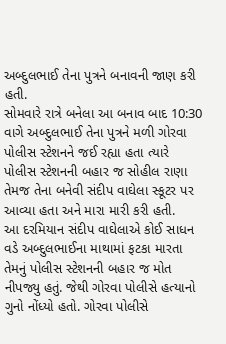અબ્દુલભાઈ તેના પુત્રને બનાવની જાણ કરી હતી.
સોમવારે રાત્રે બનેલા આ બનાવ બાદ 10:30 વાગે અબ્દુલભાઈ તેના પુત્રને મળી ગોરવા પોલીસ સ્ટેશનને જઈ રહ્યા હતા ત્યારે પોલીસ સ્ટેશનની બહાર જ સોહીલ રાણા તેમજ તેના બનેવી સંદીપ વાઘેલા સ્કૂટર પર આવ્યા હતા અને મારા મારી કરી હતી.
આ દરમિયાન સંદીપ વાઘેલાએ કોઈ સાધન વડે અબ્દુલભાઈના માથામાં ફટકા મારતા તેમનું પોલીસ સ્ટેશનની બહાર જ મોત નીપજ્યુ હતું. જેથી ગોરવા પોલીસે હત્યાનો ગુનો નોંધ્યો હતો. ગોરવા પોલીસે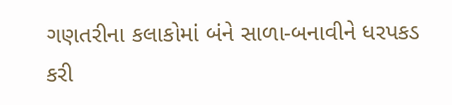ગણતરીના કલાકોમાં બંને સાળા-બનાવીને ધરપકડ કરી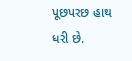પૂછપરછ હાથ ધરી છે.